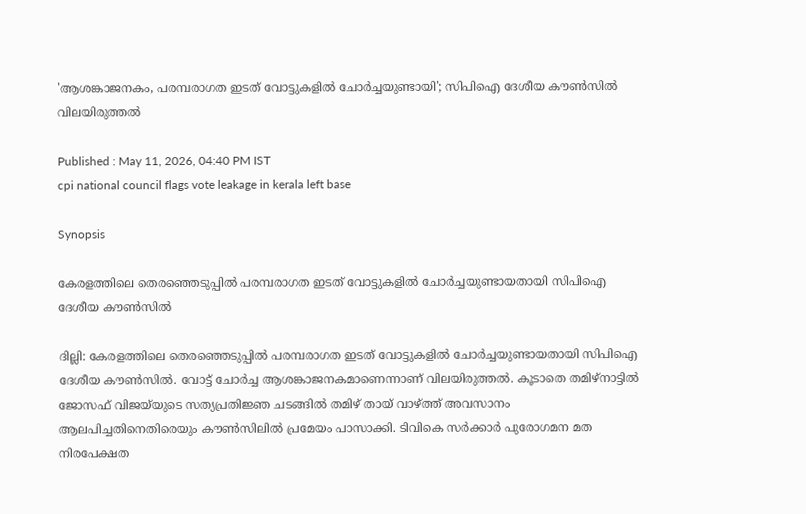'ആശങ്കാജനകം, പരമ്പരാഗത ഇടത് വോട്ടുകളിൽ ചോർച്ചയുണ്ടായി'; സിപിഐ ദേശീയ കൗൺസിൽ വിലയിരുത്തൽ

Published : May 11, 2026, 04:40 PM IST
cpi national council flags vote leakage in kerala left base

Synopsis

കേരളത്തിലെ തെരഞ്ഞെടുപ്പിൽ പരമ്പരാഗത ഇടത് വോട്ടുകളിൽ ചോർച്ചയുണ്ടായതായി സിപിഐ ദേശീയ കൗൺസിൽ

ദില്ലി: കേരളത്തിലെ തെരഞ്ഞെടുപ്പിൽ പരമ്പരാഗത ഇടത് വോട്ടുകളിൽ ചോർച്ചയുണ്ടായതായി സിപിഐ ദേശീയ കൗൺസിൽ. വോട്ട് ചോർച്ച ആശങ്കാജനകമാണെന്നാണ് വിലയിരുത്തല്‍. കൂടാതെ തമിഴ്നാട്ടിൽ ജോസഫ് വിജയ്‌യുടെ സത്യപ്രതിജ്ഞ ചടങ്ങില്‍ തമിഴ് തായ് വാഴ്ത്ത് അവസാനം ആലപിച്ചതിനെതിരെയും കൗണ്‍സിലിൽ പ്രമേയം പാസാക്കി. ടിവികെ സർക്കാർ പുരോഗമന മത നിരപേക്ഷത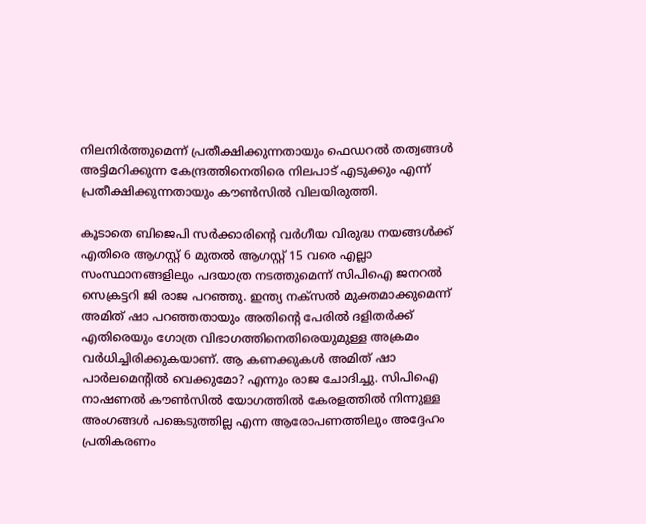നിലനിർത്തുമെന്ന് പ്രതീക്ഷിക്കുന്നതായും ഫെഡറൽ തത്വങ്ങൾ അട്ടിമറിക്കുന്ന കേന്ദ്രത്തിനെതിരെ നിലപാട് എടുക്കും എന്ന് പ്രതീക്ഷിക്കുന്നതായും കൗണ്‍സില്‍ വിലയിരുത്തി.

കൂടാതെ ബിജെപി സർക്കാരിന്‍റെ വർഗീയ വിരുദ്ധ നയങ്ങൾക്ക് എതിരെ ആഗസ്റ്റ് 6 മുതൽ ആഗസ്റ്റ് 15 വരെ എല്ലാ സംസ്ഥാനങ്ങളിലും പദയാത്ര നടത്തുമെന്ന് സിപിഐ ജനറൽ സെക്രട്ടറി ജി രാജ പറഞ്ഞു. ഇന്ത്യ നക്സൽ മുക്തമാക്കുമെന്ന് അമിത് ഷാ പറഞ്ഞതായും അതിന്‍റെ പേരിൽ ദളിതർക്ക് എതിരെയും ഗോത്ര വിഭാഗത്തിനെതിരെയുമുള്ള അക്രമം വർധിച്ചിരിക്കുകയാണ്. ആ കണക്കുകൾ അമിത് ഷാ പാർലമെന്‍റിൽ വെക്കുമോ? എന്നും രാജ ചോദിച്ചു. സിപിഐ നാഷണൽ കൗൺസിൽ യോഗത്തിൽ കേരളത്തിൽ നിന്നുള്ള അംഗങ്ങൾ പങ്കെടുത്തില്ല എന്ന ആരോപണത്തിലും അദ്ദേഹം പ്രതികരണം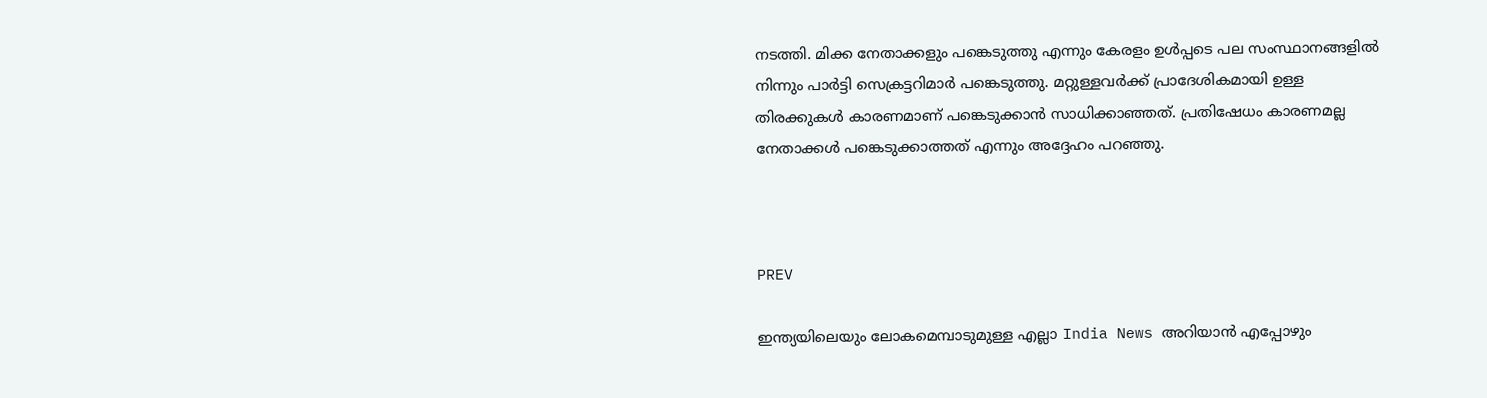നടത്തി. മിക്ക നേതാക്കളും പങ്കെടുത്തു എന്നും കേരളം ഉൾപ്പടെ പല സംസ്ഥാനങ്ങളിൽ നിന്നും പാർട്ടി സെക്രട്ടറിമാർ പങ്കെടുത്തു. മറ്റുള്ളവർക്ക് പ്രാദേശികമായി ഉള്ള തിരക്കുകൾ കാരണമാണ് പങ്കെടുക്കാൻ സാധിക്കാഞ്ഞത്. പ്രതിഷേധം കാരണമല്ല നേതാക്കൾ പങ്കെടുക്കാത്തത് എന്നും അദ്ദേഹം പറഞ്ഞു.



PREV

ഇന്ത്യയിലെയും ലോകമെമ്പാടുമുള്ള എല്ലാ India News അറിയാൻ എപ്പോഴും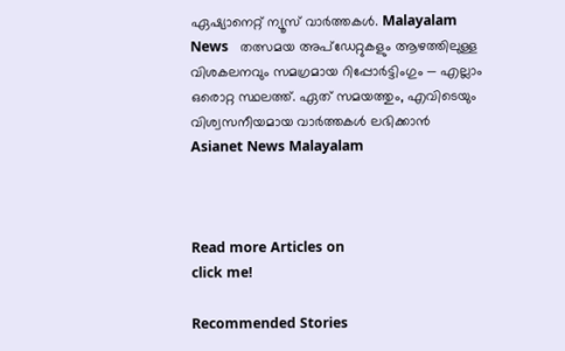ഏഷ്യാനെറ്റ് ന്യൂസ് വാർത്തകൾ. Malayalam News   തത്സമയ അപ്‌ഡേറ്റുകളും ആഴത്തിലുള്ള വിശകലനവും സമഗ്രമായ റിപ്പോർട്ടിംഗും — എല്ലാം ഒരൊറ്റ സ്ഥലത്ത്. ഏത് സമയത്തും, എവിടെയും വിശ്വസനീയമായ വാർത്തകൾ ലഭിക്കാൻ Asianet News Malayalam



Read more Articles on
click me!

Recommended Stories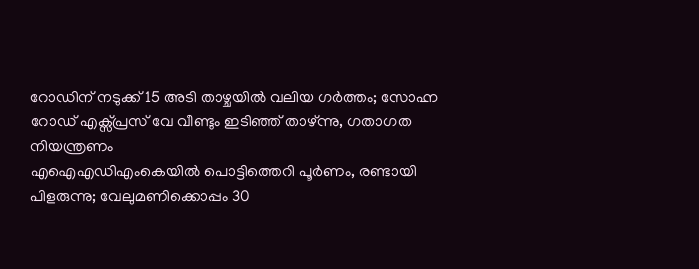റോഡിന് നടുക്ക് 15 അടി താഴ്ചയിൽ വലിയ ഗർത്തം; സോഹ്ന റോഡ് എക്സ്പ്രസ് വേ വീണ്ടും ഇടിഞ്ഞ് താഴ്ന്നു, ഗതാഗത നിയന്ത്രണം
എഐഎഡിഎംകെയിൽ പൊട്ടിത്തെറി പൂർണം, രണ്ടായി പിളരുന്നു; വേലുമണിക്കൊപ്പം 30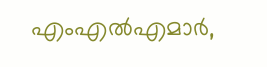എംഎൽഎമാർ,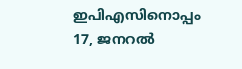ഇപിഎസിനൊപ്പം 17, ജനറൽ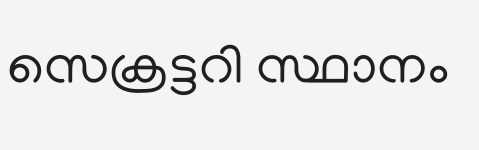സെക്രട്ടറി സ്ഥാനം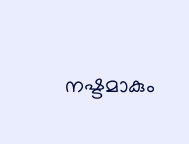നഷ്ടമാകും